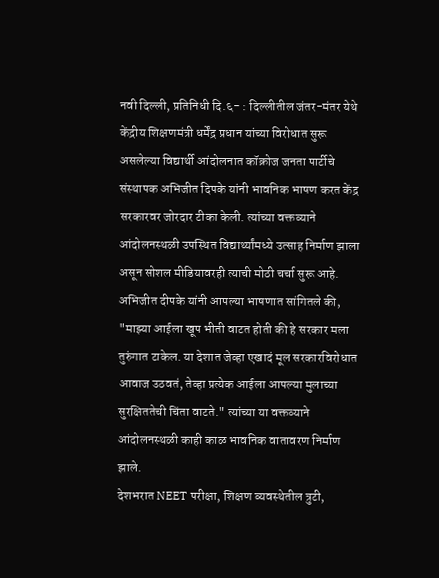नवी दिल्ली, प्रतिनिधी दि.६- : दिल्लीतील जंतर-मंतर येथे केंद्रीय शिक्षणमंत्री धर्मेंद्र प्रधान यांच्या विरोधात सुरू असलेल्या विद्यार्थी आंदोलनात कॉक्रोज जनता पार्टीचे संस्थापक अभिजीत दिपके यांनी भावनिक भाषण करत केंद्र सरकारवर जोरदार टीका केली. त्यांच्या वक्तव्याने आंदोलनस्थळी उपस्थित विद्यार्थ्यांमध्ये उत्साह निर्माण झाला असून सोशल मीडियावरही त्याची मोठी चर्चा सुरू आहे.
अभिजीत दीपके यांनी आपल्या भाषणात सांगितले की, "माझ्या आईला खूप भीती वाटत होती की हे सरकार मला तुरुंगात टाकेल. या देशात जेव्हा एखादं मूल सरकारविरोधात आवाज उठवतं, तेव्हा प्रत्येक आईला आपल्या मुलाच्या सुरक्षिततेची चिंता वाटते." त्यांच्या या वक्तव्याने आंदोलनस्थळी काही काळ भावनिक वातावरण निर्माण झाले.
देशभरात NEET परीक्षा, शिक्षण व्यवस्थेतील त्रुटी,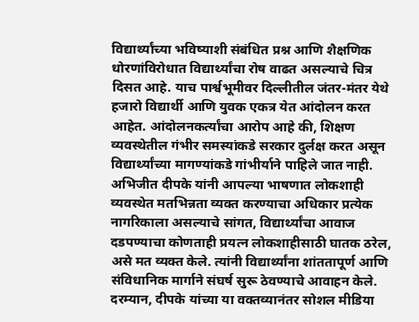विद्यार्थ्यांच्या भविष्याशी संबंधित प्रश्न आणि शैक्षणिक धोरणांविरोधात विद्यार्थ्यांचा रोष वाढत असल्याचे चित्र दिसत आहे. याच पार्श्वभूमीवर दिल्लीतील जंतर-मंतर येथे हजारो विद्यार्थी आणि युवक एकत्र येत आंदोलन करत आहेत. आंदोलनकर्त्यांचा आरोप आहे की, शिक्षण व्यवस्थेतील गंभीर समस्यांकडे सरकार दुर्लक्ष करत असून विद्यार्थ्यांच्या मागण्यांकडे गांभीर्याने पाहिले जात नाही.
अभिजीत दीपके यांनी आपल्या भाषणात लोकशाही व्यवस्थेत मतभिन्नता व्यक्त करण्याचा अधिकार प्रत्येक नागरिकाला असल्याचे सांगत, विद्यार्थ्यांचा आवाज दडपण्याचा कोणताही प्रयत्न लोकशाहीसाठी घातक ठरेल, असे मत व्यक्त केले. त्यांनी विद्यार्थ्यांना शांततापूर्ण आणि संविधानिक मार्गाने संघर्ष सुरू ठेवण्याचे आवाहन केले.
दरम्यान, दीपके यांच्या या वक्तव्यानंतर सोशल मीडिया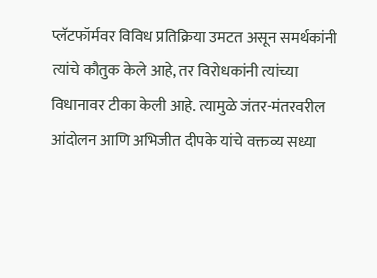प्लॅटफॉर्मवर विविध प्रतिक्रिया उमटत असून समर्थकांनी त्यांचे कौतुक केले आहे, तर विरोधकांनी त्यांच्या विधानावर टीका केली आहे. त्यामुळे जंतर-मंतरवरील आंदोलन आणि अभिजीत दीपके यांचे वक्तव्य सध्या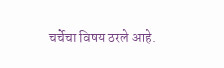चर्चेचा विषय ठरले आहे.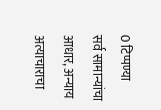0 टिप्पण्या
सर्व सामान्यांचा आधार, अन्याय अत्याचाराचा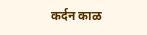कर्दन काळ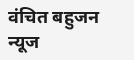वंचित बहुजन न्यूज